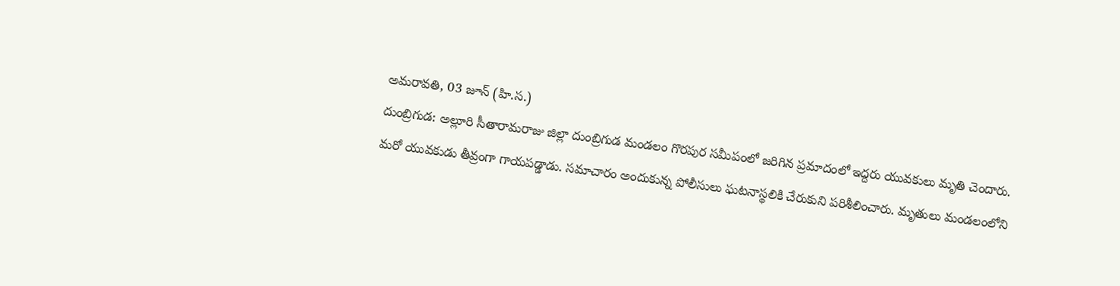అమరావతి, 03 జూన్ (హి.స.)
దుంబ్రిగుడ: అల్లూరి సీతారామరాజు జిల్లా దుంబ్రిగుడ మండలం గొరపుర సమీపంలో జరిగిన ప్రమాదంలో ఇద్దరు యువకులు మృతి చెందారు. మరో యువకుడు తీవ్రంగా గాయపడ్డాడు. సమాచారం అందుకున్న పోలీసులు ఘటనాస్థలికి చేరుకుని పరిశీలించారు. మృతులు మండలంలోని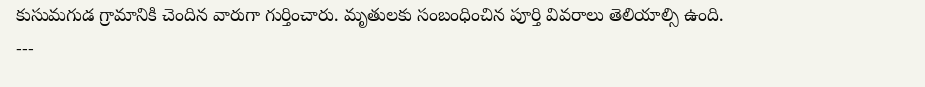కుసుమగుడ గ్రామానికి చెందిన వారుగా గుర్తించారు. మృతులకు సంబంధించిన పూర్తి వివరాలు తెలియాల్సి ఉంది.
---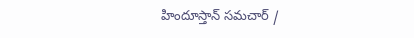హిందూస్తాన్ సమచార్ /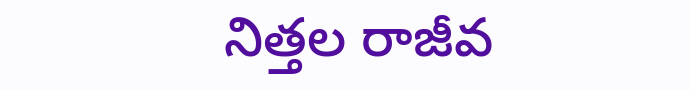నిత్తల రాజీవ